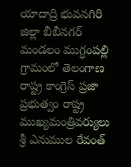యాదాద్రి భువనగిరి జిల్లా బీబీనగర్ మండలం ముగ్ధంపల్లి గ్రామంలో తెలంగాణ రాష్ట్ర కాంగ్రెస్ ప్రజా ప్రభుత్వం రాష్ట్ర ముఖ్యమంత్రివర్యులు శ్రీ ఎనుముల రేవంత్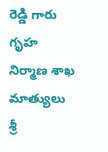రెడ్డి గారు గృహ నిర్మాణ శాఖ మాత్యులు శ్రీ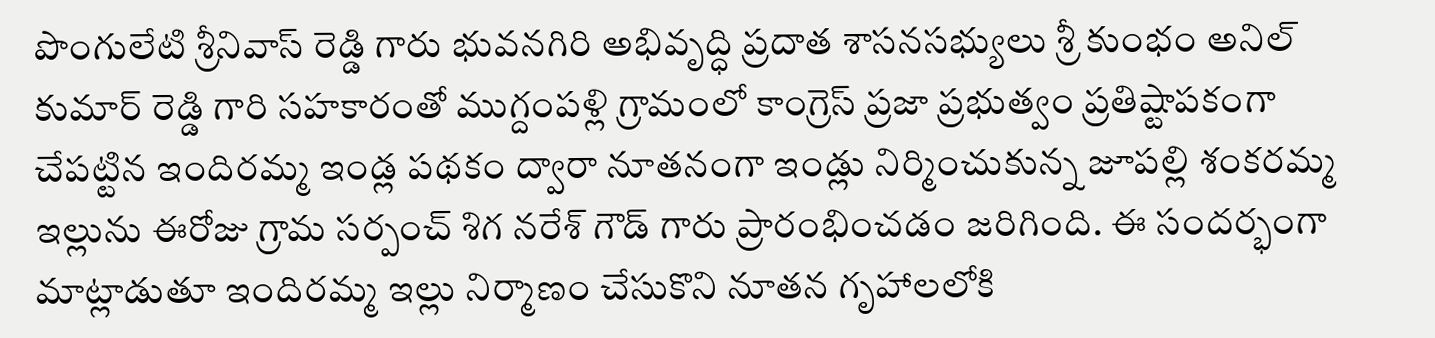పొంగులేటి శ్రీనివాస్ రెడ్డి గారు భువనగిరి అభివృద్ధి ప్రదాత శాసనసభ్యులు శ్రీ కుంభం అనిల్ కుమార్ రెడ్డి గారి సహకారంతో ముగ్దంపళ్లి గ్రామంలో కాంగ్రెస్ ప్రజా ప్రభుత్వం ప్రతిష్టాపకంగా చేపట్టిన ఇందిరమ్మ ఇండ్ల పథకం ద్వారా నూతనంగా ఇండ్లు నిర్మించుకున్న జూపల్లి శంకరమ్మ ఇల్లును ఈరోజు గ్రామ సర్పంచ్ శిగ నరేశ్ గౌడ్ గారు ప్రారంభించడం జరిగింది. ఈ సందర్భంగా మాట్లాడుతూ ఇందిరమ్మ ఇల్లు నిర్మాణం చేసుకొని నూతన గృహాలలోకి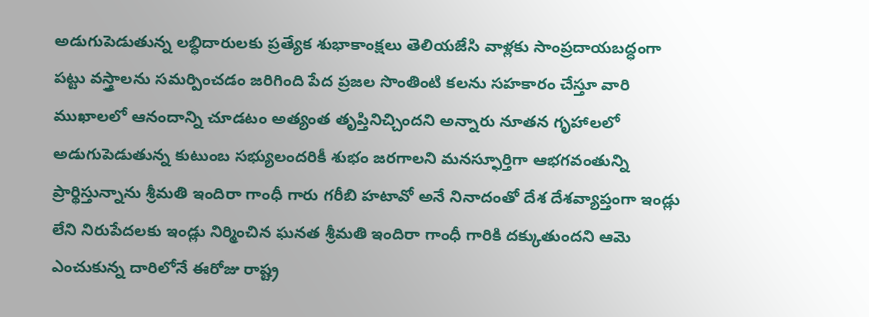అడుగుపెడుతున్న లబ్ధిదారులకు ప్రత్యేక శుభాకాంక్షలు తెలియజేసి వాళ్లకు సాంప్రదాయబద్ధంగా పట్టు వస్త్రాలను సమర్పించడం జరిగింది పేద ప్రజల సొంతింటి కలను సహకారం చేస్తూ వారి ముఖాలలో ఆనందాన్ని చూడటం అత్యంత తృప్తినిచ్చిందని అన్నారు నూతన గృహాలలో అడుగుపెడుతున్న కుటుంబ సభ్యులందరికీ శుభం జరగాలని మనస్ఫూర్తిగా ఆభగవంతున్ని ప్రార్థిస్తున్నాను శ్రీమతి ఇందిరా గాంధీ గారు గరీబి హటావో అనే నినాదంతో దేశ దేశవ్యాప్తంగా ఇండ్లు లేని నిరుపేదలకు ఇండ్లు నిర్మించిన ఘనత శ్రీమతి ఇందిరా గాంధీ గారికి దక్కుతుందని ఆమె ఎంచుకున్న దారిలోనే ఈరోజు రాష్ట్ర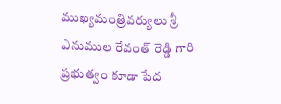ముఖ్యమంత్రివర్యులు శ్రీ ఎనుముల రేవంత్ రెడ్డి గారి ప్రభుత్వం కూడా పేద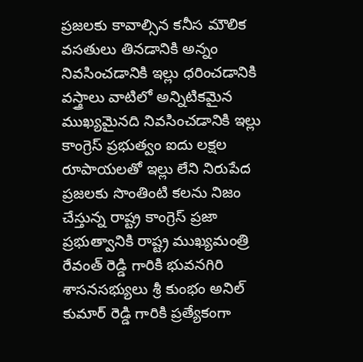ప్రజలకు కావాల్సిన కనీస మౌలిక వసతులు తినడానికి అన్నం నివసించడానికి ఇల్లు ధరించడానికి వస్త్రాలు వాటిలో అన్నిటికమైన ముఖ్యమైనది నివసించడానికి ఇల్లు కాంగ్రెస్ ప్రభుత్వం ఐదు లక్షల రూపాయలతో ఇల్లు లేని నిరుపేద ప్రజలకు సొంతింటి కలను నిజం చేస్తున్న రాష్ట్ర కాంగ్రెస్ ప్రజా ప్రభుత్వానికి రాష్ట్ర ముఖ్యమంత్రి రేవంత్ రెడ్డి గారికి భువనగిరి శాసనసభ్యులు శ్రీ కుంభం అనిల్ కుమార్ రెడ్డి గారికి ప్రత్యేకంగా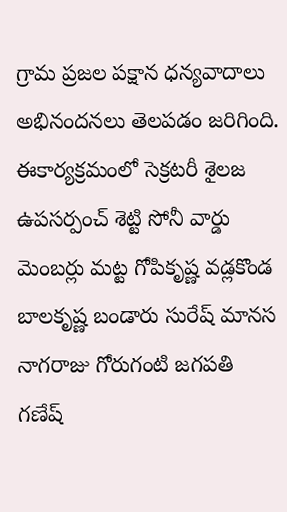గ్రామ ప్రజల పక్షాన ధన్యవాదాలు అభినందనలు తెలపడం జరిగింది. ఈకార్యక్రమంలో సెక్రటరీ శైలజ ఉపసర్పంచ్ శెట్టి సోనీ వార్డు మెంబర్లు మట్ట గోపికృష్ణ వడ్లకొండ బాలకృష్ణ బండారు సురేష్ మానస నాగరాజు గోరుగంటి జగపతి గణేష్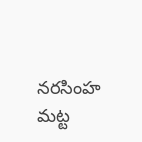నరసింహ మట్ట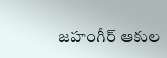జహంగీర్ ఆకుల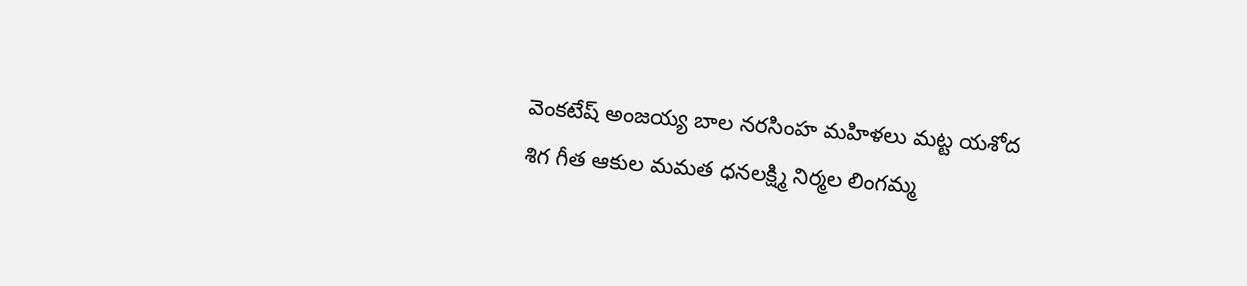వెంకటేష్ అంజయ్య బాల నరసింహ మహిళలు మట్ట యశోద శిగ గీత ఆకుల మమత ధనలక్ష్మి నిర్మల లింగమ్మ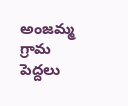అంజమ్మ గ్రామ పెద్దలు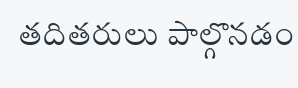తదితరులు పాల్గొనడం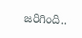జరిగింది..